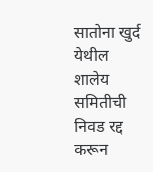सातोना खुर्द येथील शालेय समितीची निवड रद्द करून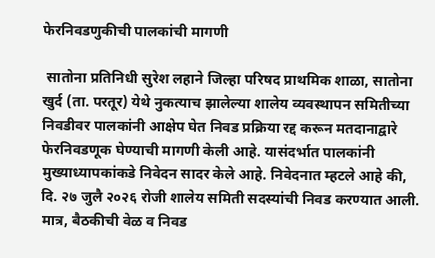फेरनिवडणुकीची पालकांची मागणी

 सातोना प्रतिनिधी सुरेश लहाने जिल्हा परिषद प्राथमिक शाळा, सातोना खुर्द (ता. परतूर) येथे नुकत्याच झालेल्या शालेय व्यवस्थापन समितीच्या निवडीवर पालकांनी आक्षेप घेत निवड प्रक्रिया रद्द करून मतदानाद्वारे फेरनिवडणूक घेण्याची मागणी केली आहे. यासंदर्भात पालकांनी मुख्याध्यापकांकडे निवेदन सादर केले आहे. निवेदनात म्हटले आहे की, दि. २७ जुलै २०२६ रोजी शालेय समिती सदस्यांची निवड करण्यात आली. मात्र, बैठकीची वेळ व निवड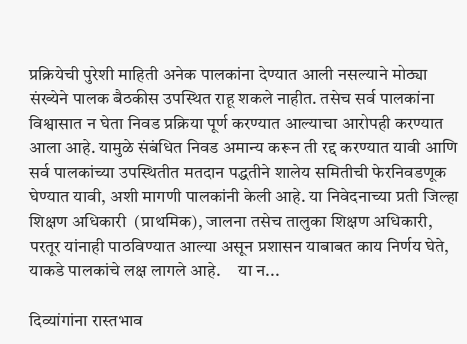प्रक्रियेची पुरेशी माहिती अनेक पालकांना देण्यात आली नसल्याने मोठ्या संख्येने पालक बैठकीस उपस्थित राहू शकले नाहीत. तसेच सर्व पालकांना विश्वासात न घेता निवड प्रक्रिया पूर्ण करण्यात आल्याचा आरोपही करण्यात आला आहे. यामुळे संबंधित निवड अमान्य करून ती रद्द करण्यात यावी आणि सर्व पालकांच्या उपस्थितीत मतदान पद्धतीने शालेय समितीची फेरनिवडणूक घेण्यात यावी, अशी मागणी पालकांनी केली आहे. या निवेदनाच्या प्रती जिल्हा शिक्षण अधिकारी  (प्राथमिक), जालना तसेच तालुका शिक्षण अधिकारी, परतूर यांनाही पाठविण्यात आल्या असून प्रशासन याबाबत काय निर्णय घेते, याकडे पालकांचे लक्ष लागले आहे.     या न...

दिव्यांगांना रास्तभाव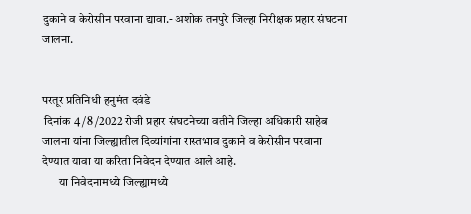दुकाने व केरोसीन परवाना द्यावा.- अशोक तनपुरे जिल्हा निरीक्षक प्रहार संघटना जालना.


परतूर प्रतिनिधी हनुमंत दवंडे
 दिनांक 4 /8 /2022 रोजी प्रहार संघटनेच्या वतीने जिल्हा अधिकारी साहेब जालना यांना जिल्ह्यातील दिव्यांगांना रास्तभाव दुकाने व केरोसीन परवाना देण्यात यावा या करिता निवेदन देण्यात आले आहे.
       या निवेदनामध्ये जिल्ह्यामध्ये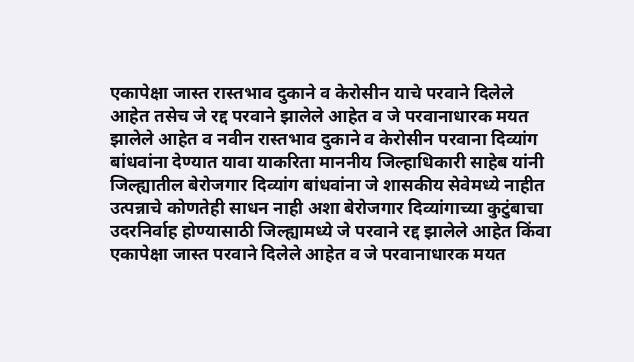एकापेक्षा जास्त रास्तभाव दुकाने व केरोसीन याचे परवाने दिलेले आहेत तसेच जे रद्द परवाने झालेले आहेत व जे परवानाधारक मयत झालेले आहेत व नवीन रास्तभाव दुकाने व केरोसीन परवाना दिव्यांग बांधवांना देण्यात यावा याकरिता माननीय जिल्हाधिकारी साहेब यांनी जिल्ह्यातील बेरोजगार दिव्यांग बांधवांना जे शासकीय सेवेमध्ये नाहीत उत्पन्नाचे कोणतेही साधन नाही अशा बेरोजगार दिव्यांगाच्या कुटुंबाचा उदरनिर्वाह होण्यासाठी जिल्ह्यामध्ये जे परवाने रद्द झालेले आहेत किंवा एकापेक्षा जास्त परवाने दिलेले आहेत व जे परवानाधारक मयत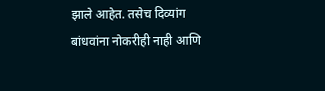झाले आहेत. तसेच दिव्यांग बांधवांना नोकरीही नाही आणि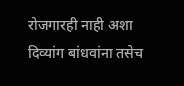रोजगारही नाही अशा दिव्यांग बांधवांना तसेच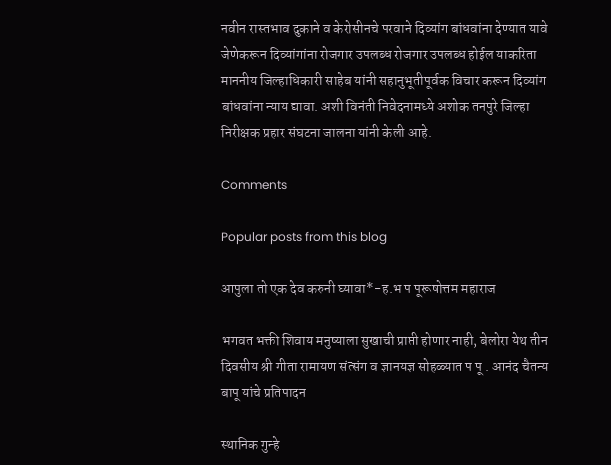नवीन रास्तभाव दुकाने व केरोसीनचे परवाने दिव्यांग बांधवांना देण्यात यावे जेणेकरून दिव्यांगांना रोजगार उपलब्ध रोजगार उपलब्ध होईल याकरिता माननीय जिल्हाधिकारी साहेब यांनी सहानुभूतीपूर्वक विचार करून दिव्यांग बांधवांना न्याय द्यावा. अशी विनंती निवेदनामध्ये अशोक तनपुरे जिल्हा निरीक्षक प्रहार संघटना जालना यांनी केली आहे.

Comments

Popular posts from this blog

आपुला तो एक देव करुनी घ्यावा*-ह.भ प पूरूषोत्तम महाराज

भगवत भक्ती शिवाय मनुष्याला सुखाची प्राप्ती होणार नाही, बेलोरा येथ तीन दिवसीय श्री गीता रामायण संत्संग व ज्ञानयज्ञ सोहळ्यात प पू . आनंद चैतन्य बापू यांचे प्रतिपादन

स्थानिक गुन्हे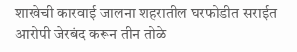शाखेची कारवाई जालना शहरातील घरफोडीत सराईत आरोपी जेरबंद करून तीन तोळे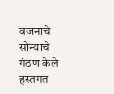वजनाचे सोन्याचे गंठण केले हस्तगत